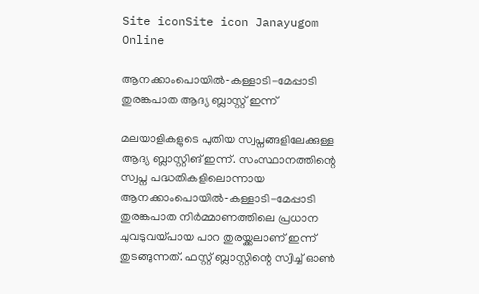Site iconSite icon Janayugom Online

ആനക്കാംപൊയിൽ‑കള്ളാടി-മേപ്പാടി തുരങ്കപാത ആദ്യ ബ്ലാസ്റ്റ് ഇന്ന്

മലയാളികളുടെ പുതിയ സ്വപ്നങ്ങളിലേക്കുള്ള ആദ്യ ബ്ലാസ്റ്റിങ് ഇന്ന്. സംസ്ഥാനത്തിന്റെ സ്വപ്ന പദ്ധതികളിലൊന്നായ ആനക്കാംപൊയിൽ‑കള്ളാടി-മേപ്പാടി തുരങ്കപാത നിർമ്മാണത്തിലെ പ്രധാന ചുവടുവയ്പായ പാറ തുരയ്ക്കലാണ് ഇന്ന് തുടങ്ങുന്നത്. ഫസ്റ്റ് ബ്ലാസ്റ്റിന്റെ സ്വിച്ച് ഓൺ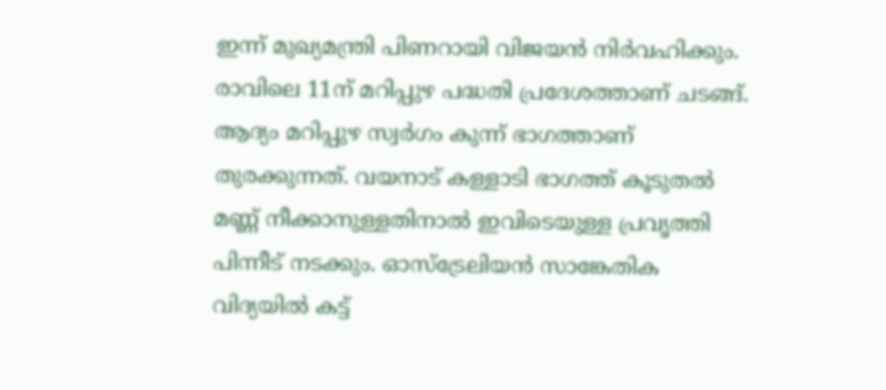ഇന്ന് മുഖ്യമന്ത്രി പിണറായി വിജയൻ നിർവഹിക്കും. രാവിലെ 11ന് മറിപ്പുഴ പദ്ധതി പ്രദേശത്താണ് ചടങ്ങ്. ആദ്യം മറിപ്പുഴ സ്വർഗം കുന്ന് ഭാഗത്താണ് തുരക്കുന്നത്. വയനാട് കള്ളാടി ഭാഗത്ത് കൂടുതൽ മണ്ണ് നീക്കാനുള്ളതിനാൽ ഇവിടെയുള്ള പ്രവൃത്തി പിന്നീട് നടക്കും. ഓസ്ട്രേലിയൻ സാങ്കേതിക വിദ്യയിൽ കട്ട്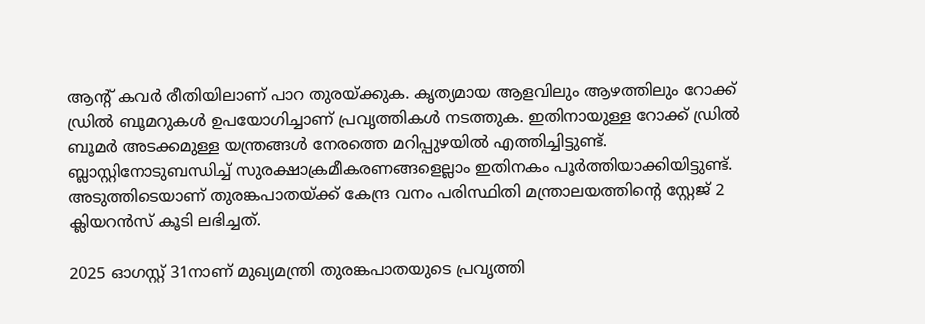ആന്റ് കവർ രീതിയിലാണ് പാറ തുരയ്ക്കുക. കൃത്യമായ ആളവിലും ആഴത്തിലും റോക്ക് ഡ്രിൽ ബൂമറുകൾ ഉപയോഗിച്ചാണ് പ്രവൃത്തികൾ നടത്തുക. ഇതിനായുള്ള റോക്ക് ഡ്രിൽ ബൂമർ അടക്കമുള്ള യന്ത്രങ്ങൾ നേരത്തെ മറിപ്പുഴയിൽ എത്തിച്ചിട്ടുണ്ട്. ബ്ലാസ്റ്റിനോടുബന്ധിച്ച് സുരക്ഷാക്രമീകരണങ്ങളെല്ലാം ഇതിനകം പൂർത്തിയാക്കിയിട്ടുണ്ട്. അടുത്തിടെയാണ് തുരങ്കപാതയ്ക്ക് കേന്ദ്ര വനം പരിസ്ഥിതി മന്ത്രാലയത്തിന്റെ സ്റ്റേജ് 2 ക്ലിയറൻസ് കൂടി ലഭിച്ചത്.

2025 ഓഗസ്റ്റ് 31നാണ് മുഖ്യമന്ത്രി തുരങ്കപാതയുടെ പ്രവൃത്തി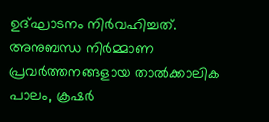ഉദ്ഘാടനം നിർവഹിച്ചത്. അനുബന്ധ നിർമ്മാണ പ്രവർത്തനങ്ങളായ താല്‍ക്കാലിക പാലം, ക്രഷർ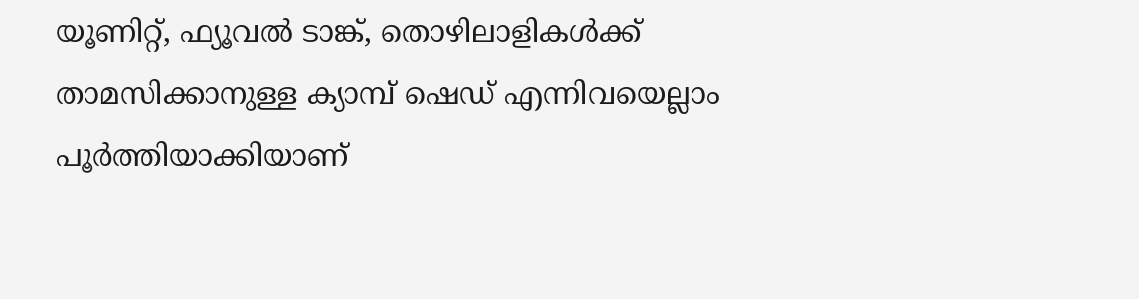യൂണിറ്റ്, ഫ്യൂവൽ ടാങ്ക്, തൊഴിലാളികൾക്ക് താമസിക്കാനുള്ള ക്യാമ്പ് ഷെഡ് എന്നിവയെല്ലാം പൂർത്തിയാക്കിയാണ്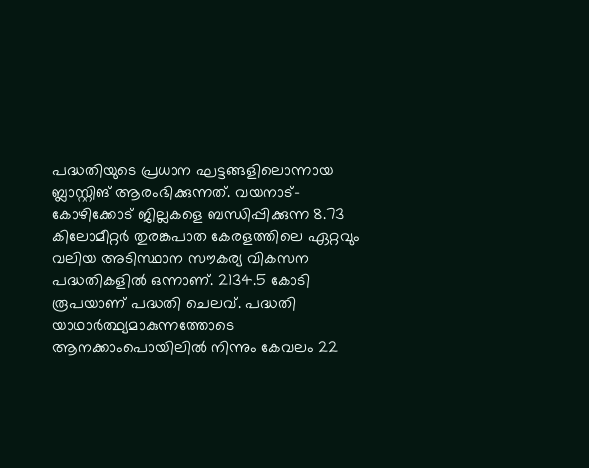പദ്ധതിയുടെ പ്രധാന ഘട്ടങ്ങളിലൊന്നായ ബ്ലാസ്റ്റിങ് ആരംഭിക്കുന്നത്. വയനാട്-കോഴിക്കോട് ജില്ലകളെ ബന്ധിപ്പിക്കുന്ന 8.73 കിലോമീറ്റർ തുരങ്കപാത കേരളത്തിലെ ഏറ്റവും വലിയ അടിസ്ഥാന സൗകര്യ വികസന പദ്ധതികളിൽ ഒന്നാണ്. 2134.5 കോടി രൂപയാണ് പദ്ധതി ചെലവ്. പദ്ധതി യാഥാർത്ഥ്യമാകുന്നത്തോടെ ആനക്കാംപൊയിലിൽ നിന്നും കേവലം 22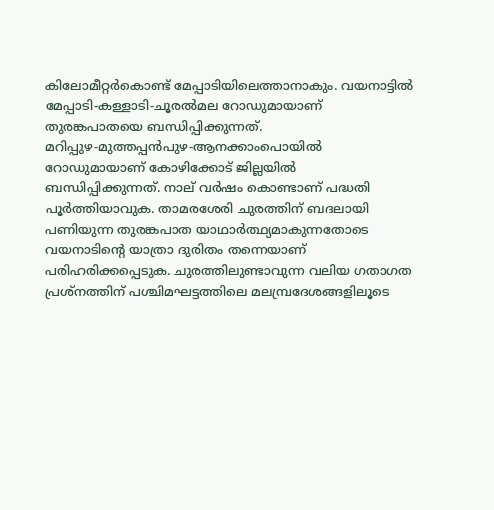കിലോമീറ്റർകൊണ്ട് മേപ്പാടിയിലെത്താനാകും. വയനാട്ടിൽ മേപ്പാടി-കള്ളാടി-ചൂരൽമല റോഡുമായാണ് തുരങ്കപാതയെ ബന്ധിപ്പിക്കുന്നത്. മറിപ്പുഴ‑മുത്തപ്പൻപുഴ‑ആനക്കാംപൊയിൽ റോഡുമായാണ് കോഴിക്കോട് ജില്ലയിൽ ബന്ധിപ്പിക്കുന്നത്. നാല് വർഷം കൊണ്ടാണ് പദ്ധതി പൂർത്തിയാവുക. താമരശേരി ചുരത്തിന് ബദലായി പണിയുന്ന തുരങ്കപാത യാഥാർത്ഥ്യമാകുന്നതോടെ വയനാടിന്റെ യാത്രാ ദുരിതം തന്നെയാണ് പരിഹരിക്കപ്പെടുക. ചുരത്തിലുണ്ടാവുന്ന വലിയ ഗതാഗത പ്രശ്നത്തിന് പശ്ചിമഘട്ടത്തിലെ മലമ്പ്രദേശങ്ങളിലൂടെ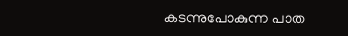കടന്നുപോകുന്ന പാത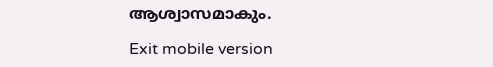ആശ്വാസമാകും.

Exit mobile version